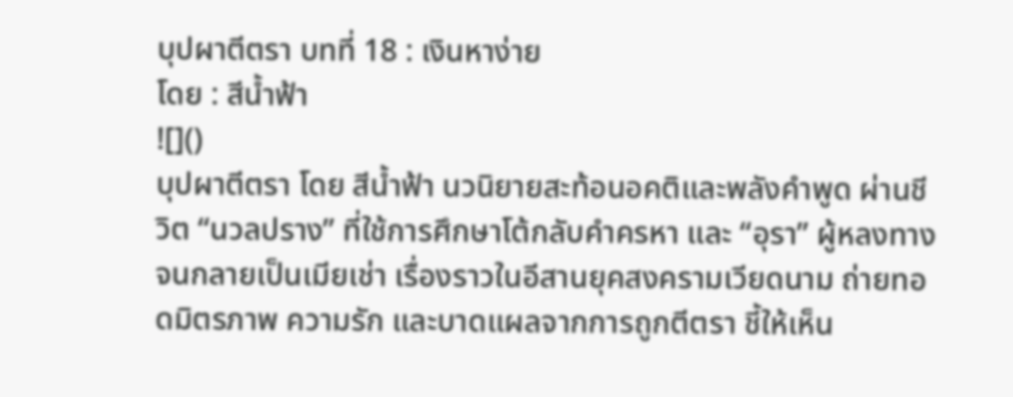บุปผาตีตรา บทที่ 18 : เงินหาง่าย
โดย : สีน้ำฟ้า
![]()
บุปผาตีตรา โดย สีน้ำฟ้า นวนิยายสะท้อนอคติและพลังคำพูด ผ่านชีวิต “นวลปราง” ที่ใช้การศึกษาโต้กลับคำครหา และ “อุรา” ผู้หลงทางจนกลายเป็นเมียเช่า เรื่องราวในอีสานยุคสงครามเวียดนาม ถ่ายทอดมิตรภาพ ความรัก และบาดแผลจากการถูกตีตรา ชี้ให้เห็น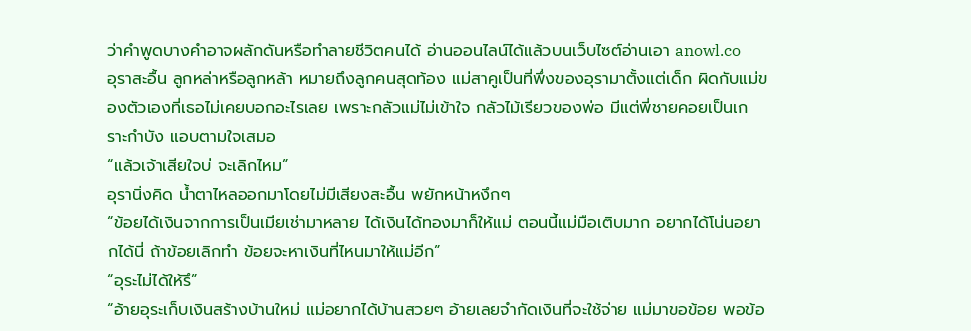ว่าคำพูดบางคำอาจผลักดันหรือทำลายชีวิตคนได้ อ่านออนไลน์ได้แล้วบนเว็บไซต์อ่านเอา anowl.co
อุราสะอื้น ลูกหล่าหรือลูกหล้า หมายถึงลูกคนสุดท้อง แม่สาคูเป็นที่พึ่งของอุรามาตั้งแต่เด็ก ผิดกับแม่ของตัวเองที่เธอไม่เคยบอกอะไรเลย เพราะกลัวแม่ไม่เข้าใจ กลัวไม้เรียวของพ่อ มีแต่พี่ชายคอยเป็นเกราะกำบัง แอบตามใจเสมอ
“แล้วเจ้าเสียใจบ่ จะเลิกไหม”
อุรานิ่งคิด น้ำตาไหลออกมาโดยไม่มีเสียงสะอื้น พยักหน้าหงึกๆ
“ข้อยได้เงินจากการเป็นเมียเช่ามาหลาย ได้เงินได้ทองมาก็ให้แม่ ตอนนี้แม่มือเติบมาก อยากได้โน่นอยากได้นี่ ถ้าข้อยเลิกทำ ข้อยจะหาเงินที่ไหนมาให้แม่อีก”
“อุระไม่ได้ให้รึ”
“อ้ายอุระเก็บเงินสร้างบ้านใหม่ แม่อยากได้บ้านสวยๆ อ้ายเลยจำกัดเงินที่จะใช้จ่าย แม่มาขอข้อย พอข้อ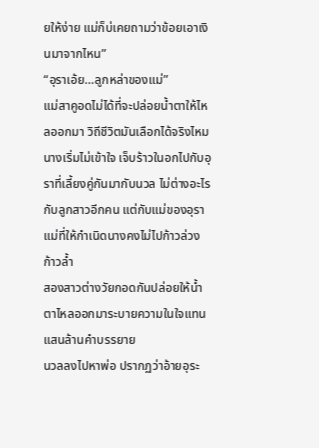ยให้ง่าย แม่ก็บ่เคยถามว่าข้อยเอาเงินมาจากไหน”
“อุราเอ้ย…ลูกหล่าของแม่”
แม่สาคูอดไม่ได้ที่จะปล่อยน้ำตาให้ไหลออกมา วิถีชีวิตมันเลือกได้จริงไหม นางเริ่มไม่เข้าใจ เจ็บร้าวในอกไปกับอุราที่เลี้ยงคู่กันมากับนวล ไม่ต่างอะไรกับลูกสาวอีกคน แต่กับแม่ของอุรา แม่ที่ให้กำเนิดนางคงไม่ไปก้าวล่วง ก้าวล้ำ
สองสาวต่างวัยกอดกันปล่อยให้น้ำตาไหลออกมาระบายความในใจแทนแสนล้านคำบรรยาย
นวลลงไปหาพ่อ ปรากฏว่าอ้ายอุระ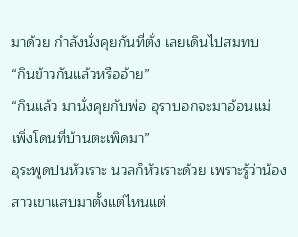มาด้วย กำลังนั่งคุยกันที่ตั่ง เลยเดินไปสมทบ
“กินข้าวกันแล้วหรืออ้าย”
“กินแล้ว มานั่งคุยกับพ่อ อุราบอกจะมาอ้อนแม่ เพิ่งโดนที่บ้านตะเพิดมา”
อุระพูดปนหัวเราะ นวลก็หัวเราะด้วย เพราะรู้ว่าน้องสาวเขาแสบมาตั้งแต่ไหนแต่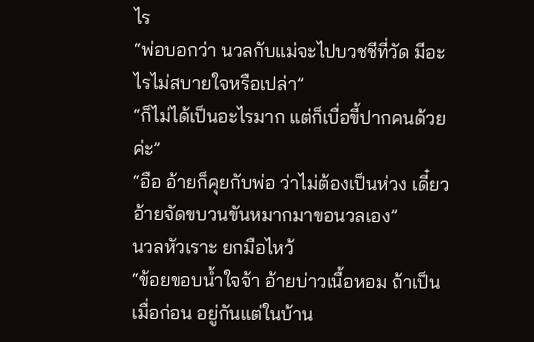ไร
“พ่อบอกว่า นวลกับแม่จะไปบวชชีที่วัด มีอะไรไม่สบายใจหรือเปล่า”
“ก็ไม่ได้เป็นอะไรมาก แต่ก็เบื่อขี้ปากคนด้วยค่ะ”
“อือ อ้ายก็คุยกับพ่อ ว่าไม่ต้องเป็นห่วง เดี๋ยวอ้ายจัดขบวนขันหมากมาขอนวลเอง”
นวลหัวเราะ ยกมือไหว้
“ข้อยขอบน้ำใจจ้า อ้ายบ่าวเนื้อหอม ถ้าเป็นเมื่อก่อน อยู่กันแต่ในบ้าน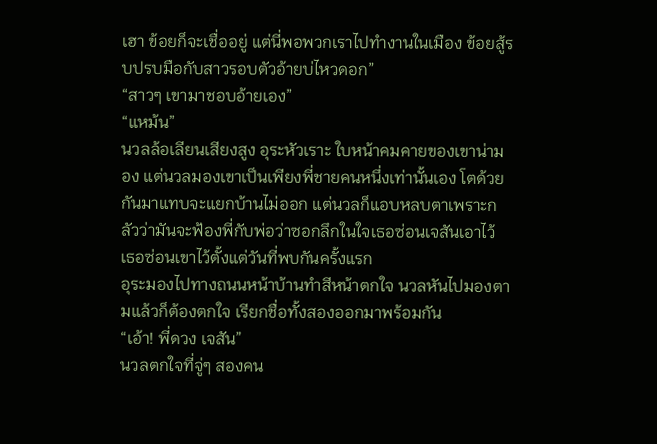เฮา ข้อยก็จะเชื่ออยู่ แต่นี่พอพวกเราไปทำงานในเมือง ข้อยสู้รบปรบมือกับสาวรอบตัวอ้ายบ่ไหวดอก”
“สาวๆ เขามาชอบอ้ายเอง”
“แหม้น”
นวลล้อเลียนเสียงสูง อุระหัวเราะ ใบหน้าคมคายของเขาน่ามอง แต่นวลมองเขาเป็นเพียงพี่ชายคนหนึ่งเท่านั้นเอง โตด้วยกันมาแทบจะแยกบ้านไม่ออก แต่นวลก็แอบหลบตาเพราะกลัวว่ามันจะฟ้องพี่กับพ่อว่าซอกลึกในใจเธอซ่อนเจสันเอาไว้ เธอซ่อนเขาไว้ตั้งแต่วันที่พบกันครั้งแรก
อุระมองไปทางถนนหน้าบ้านทำสีหน้าตกใจ นวลหันไปมองตามแล้วก็ต้องตกใจ เรียกชื่อทั้งสองออกมาพร้อมกัน
“เอ้า! พี่ดวง เจสัน”
นวลตกใจที่จู่ๆ สองคน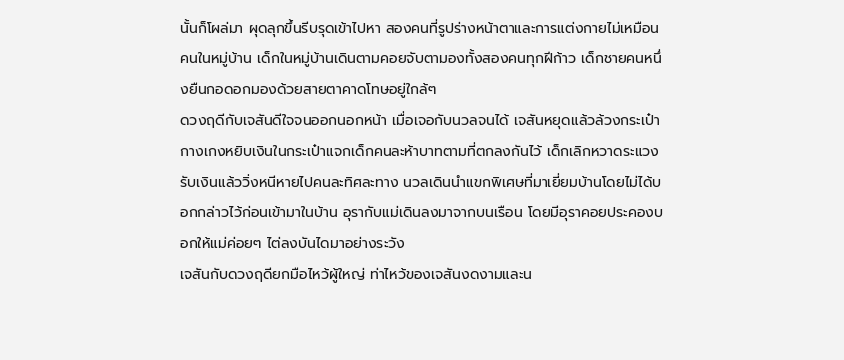นั้นก็โผล่มา ผุดลุกขึ้นรีบรุดเข้าไปหา สองคนที่รูปร่างหน้าตาและการแต่งกายไม่เหมือนคนในหมู่บ้าน เด็กในหมู่บ้านเดินตามคอยจับตามองทั้งสองคนทุกฝีก้าว เด็กชายคนหนึ่งยืนกอดอกมองด้วยสายตาคาดโทษอยู่ใกล้ๆ
ดวงฤดีกับเจสันดีใจจนออกนอกหน้า เมื่อเจอกับนวลจนได้ เจสันหยุดแล้วล้วงกระเป๋ากางเกงหยิบเงินในกระเป๋าแจกเด็กคนละห้าบาทตามที่ตกลงกันไว้ เด็กเลิกหวาดระแวง รับเงินแล้ววิ่งหนีหายไปคนละทิศละทาง นวลเดินนำแขกพิเศษที่มาเยี่ยมบ้านโดยไม่ได้บอกกล่าวไว้ก่อนเข้ามาในบ้าน อุรากับแม่เดินลงมาจากบนเรือน โดยมีอุราคอยประคองบอกให้แม่ค่อยๆ ไต่ลงบันไดมาอย่างระวัง
เจสันกับดวงฤดียกมือไหว้ผู้ใหญ่ ท่าไหว้ของเจสันงดงามและน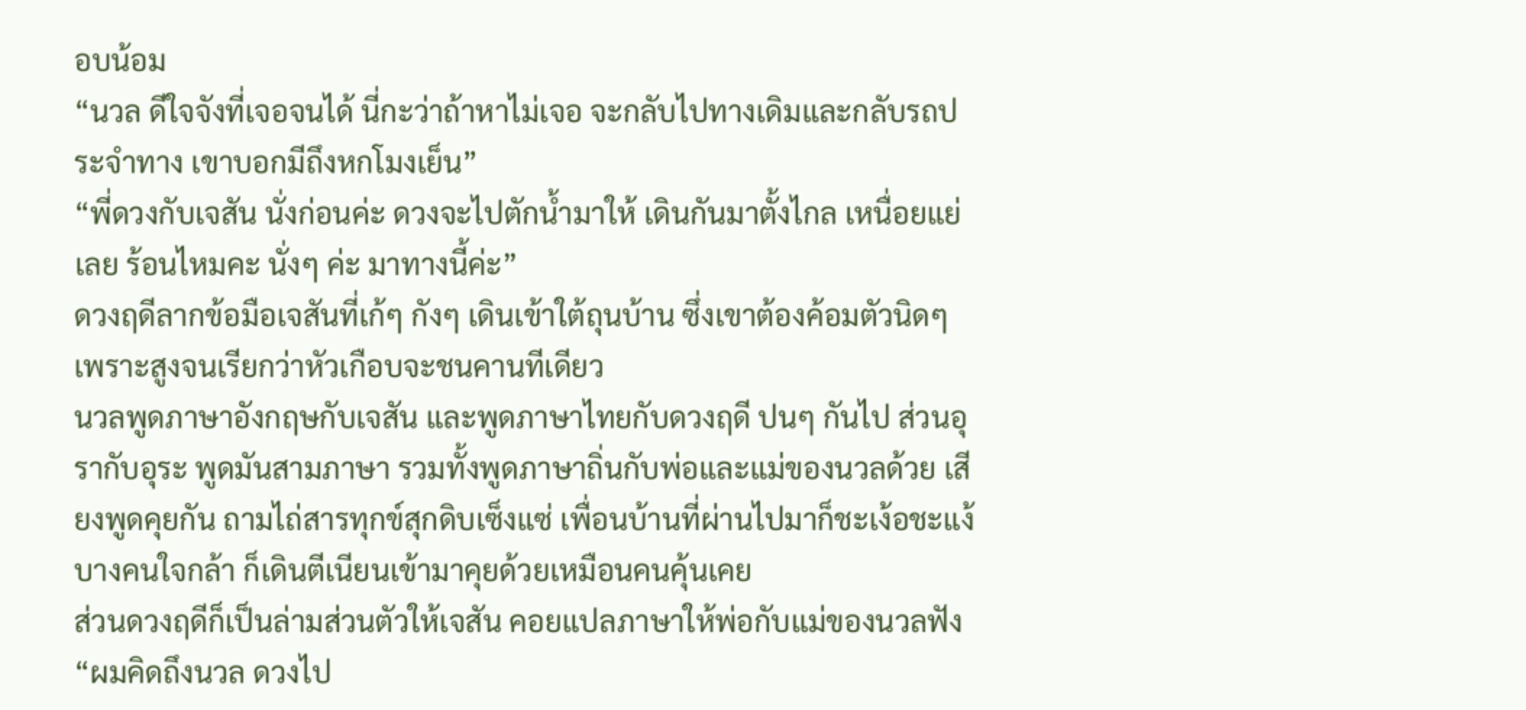อบน้อม
“นวล ดีใจจังที่เจอจนได้ นี่กะว่าถ้าหาไม่เจอ จะกลับไปทางเดิมและกลับรถประจำทาง เขาบอกมีถึงหกโมงเย็น”
“พี่ดวงกับเจสัน นั่งก่อนค่ะ ดวงจะไปตักน้ำมาให้ เดินกันมาตั้งไกล เหนื่อยแย่เลย ร้อนไหมคะ นั่งๆ ค่ะ มาทางนี้ค่ะ”
ดวงฤดีลากข้อมือเจสันที่เก้ๆ กังๆ เดินเข้าใต้ถุนบ้าน ซึ่งเขาต้องค้อมตัวนิดๆ เพราะสูงจนเรียกว่าหัวเกือบจะชนคานทีเดียว
นวลพูดภาษาอังกฤษกับเจสัน และพูดภาษาไทยกับดวงฤดี ปนๆ กันไป ส่วนอุรากับอุระ พูดมันสามภาษา รวมทั้งพูดภาษาถิ่นกับพ่อและแม่ของนวลด้วย เสียงพูดคุยกัน ถามไถ่สารทุกข์สุกดิบเซ็งแซ่ เพื่อนบ้านที่ผ่านไปมาก็ชะเง้อชะแง้ บางคนใจกล้า ก็เดินตีเนียนเข้ามาคุยด้วยเหมือนคนคุ้นเคย
ส่วนดวงฤดีก็เป็นล่ามส่วนตัวให้เจสัน คอยแปลภาษาให้พ่อกับแม่ของนวลฟัง
“ผมคิดถึงนวล ดวงไป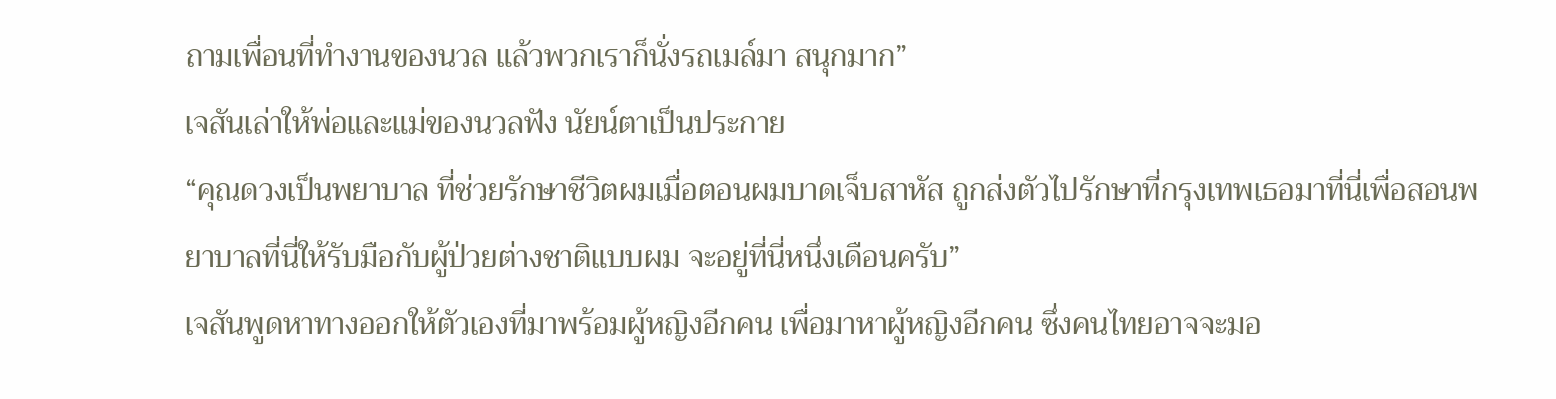ถามเพื่อนที่ทำงานของนวล แล้วพวกเราก็นั่งรถเมล์มา สนุกมาก”
เจสันเล่าให้พ่อและแม่ของนวลฟัง นัยน์ตาเป็นประกาย
“คุณดวงเป็นพยาบาล ที่ช่วยรักษาชีวิตผมเมื่อตอนผมบาดเจ็บสาหัส ถูกส่งตัวไปรักษาที่กรุงเทพเธอมาที่นี่เพื่อสอนพยาบาลที่นี่ให้รับมือกับผู้ป่วยต่างชาติแบบผม จะอยู่ที่นี่หนึ่งเดือนครับ”
เจสันพูดหาทางออกให้ตัวเองที่มาพร้อมผู้หญิงอีกคน เพื่อมาหาผู้หญิงอีกคน ซึ่งคนไทยอาจจะมอ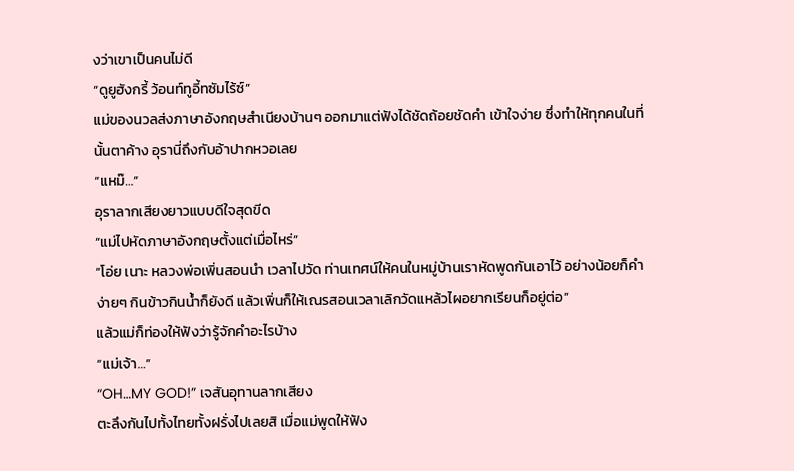งว่าเขาเป็นคนไม่ดี
“ดูยูฮังกรี้ ว้อนท์ทูอี้ทซัมไร้ซ์”
แม่ของนวลส่งภาษาอังกฤษสำเนียงบ้านๆ ออกมาแต่ฟังได้ชัดถ้อยชัดคำ เข้าใจง่าย ซึ่งทำให้ทุกคนในที่นั้นตาค้าง อุรานี่ถึงกับอ้าปากหวอเลย
“แหม๊…”
อุราลากเสียงยาวแบบดีใจสุดขีด
“แม่ไปหัดภาษาอังกฤษตั้งแต่เมื่อไหร่”
“โอ่ย เนาะ หลวงพ่อเพิ่นสอนนำ เวลาไปวัด ท่านเทศน์ให้คนในหมู่บ้านเราหัดพูดกันเอาไว้ อย่างน้อยก็คำง่ายๆ กินข้าวกินน้ำก็ยังดี แล้วเพิ่นก็ให้เณรสอนเวลาเลิกวัดแหล้วไผอยากเรียนก็อยู่ต่อ”
แล้วแม่ก็ท่องให้ฟังว่ารู้จักคำอะไรบ้าง
“แม่เจ้า…”
“OH…MY GOD!” เจสันอุทานลากเสียง
ตะลึงกันไปทั้งไทยทั้งฝรั่งไปเลยสิ เมื่อแม่พูดให้ฟัง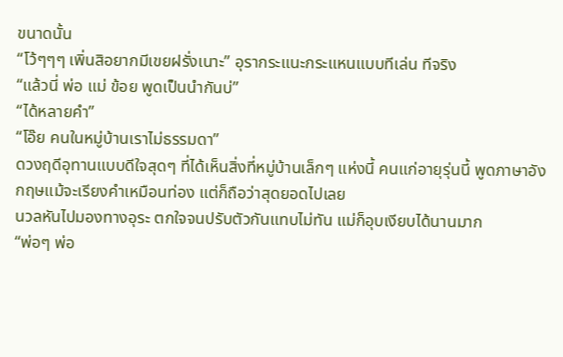ขนาดนั้น
“โว้ๆๆๆ เพิ่นสิอยากมีเขยฝรั่งเนาะ” อุรากระแนะกระแหนแบบทีเล่น ทีจริง
“แล้วนี่ พ่อ แม่ ข้อย พูดเป็นนำกันบ่”
“ได้หลายคำ”
“โอ๊ย คนในหมู่บ้านเราไม่ธรรมดา”
ดวงฤดีอุทานแบบดีใจสุดๆ ที่ได้เห็นสิ่งที่หมู่บ้านเล็กๆ แห่งนี้ คนแก่อายุรุ่นนี้ พูดภาษาอังกฤษแม้จะเรียงคำเหมือนท่อง แต่ก็ถือว่าสุดยอดไปเลย
นวลหันไปมองทางอุระ ตกใจจนปรับตัวกันแทบไม่ทัน แม่ก็อุบเงียบได้นานมาก
“พ่อๆ พ่อ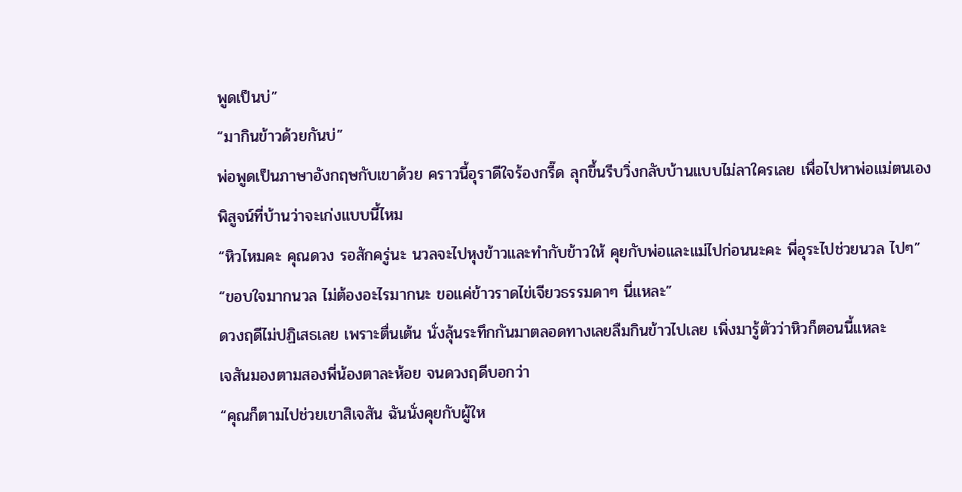พูดเป็นบ่”
“มากินข้าวด้วยกันบ่”
พ่อพูดเป็นภาษาอังกฤษกับเขาด้วย คราวนี้อุราดีใจร้องกรี๊ด ลุกขึ้นรีบวิ่งกลับบ้านแบบไม่ลาใครเลย เพื่อไปหาพ่อแม่ตนเอง พิสูจน์ที่บ้านว่าจะเก่งแบบนี้ไหม
“หิวไหมคะ คุณดวง รอสักครู่นะ นวลจะไปหุงข้าวและทำกับข้าวให้ คุยกับพ่อและแม่ไปก่อนนะคะ พี่อุระไปช่วยนวล ไปๆ”
“ขอบใจมากนวล ไม่ต้องอะไรมากนะ ขอแค่ข้าวราดไข่เจียวธรรมดาๆ นี่แหละ”
ดวงฤดีไม่ปฏิเสธเลย เพราะตื่นเต้น นั่งลุ้นระทึกกันมาตลอดทางเลยลืมกินข้าวไปเลย เพิ่งมารู้ตัวว่าหิวก็ตอนนี้แหละ
เจสันมองตามสองพี่น้องตาละห้อย จนดวงฤดีบอกว่า
“คุณก็ตามไปช่วยเขาสิเจสัน ฉันนั่งคุยกับผู้ให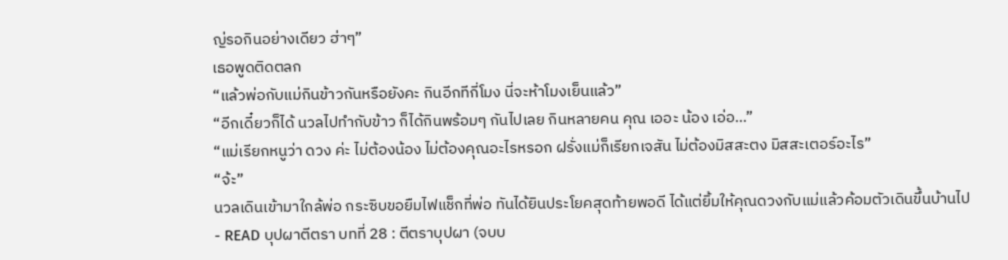ญ่รอกินอย่างเดียว ฮ่าๆ”
เธอพูดติดตลก
“แล้วพ่อกับแม่กินข้าวกันหรือยังคะ กินอีกทีกี่โมง นี่จะห้าโมงเย็นแล้ว”
“อีกเดี๋ยวก็ได้ นวลไปทำกับข้าว ก็ได้กินพร้อมๆ กันไปเลย กินหลายคน คุณ เออะ น้อง เอ่อ…”
“แม่เรียกหนูว่า ดวง ค่ะ ไม่ต้องน้อง ไม่ต้องคุณอะไรหรอก ฝรั่งแม่ก็เรียกเจสัน ไม่ต้องมิสสะตง มิสสะเตอร์อะไร”
“จ้ะ”
นวลเดินเข้ามาใกล้พ่อ กระซิบขอยืมไฟแช็กที่พ่อ ทันได้ยินประโยคสุดท้ายพอดี ได้แต่ยิ้มให้คุณดวงกับแม่แล้วค้อมตัวเดินขึ้นบ้านไป
- READ บุปผาตีตรา บทที่ 28 : ตีตราบุปผา (จบบ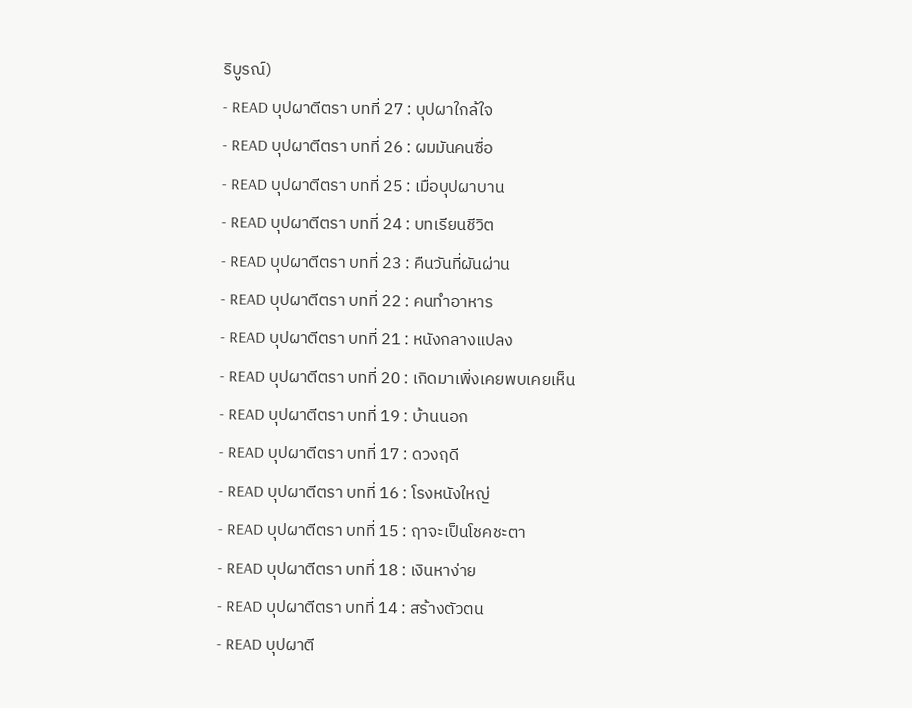ริบูรณ์)
- READ บุปผาตีตรา บทที่ 27 : บุปผาใกล้ใจ
- READ บุปผาตีตรา บทที่ 26 : ผมมันคนซื่อ
- READ บุปผาตีตรา บทที่ 25 : เมื่อบุปผาบาน
- READ บุปผาตีตรา บทที่ 24 : บทเรียนชีวิต
- READ บุปผาตีตรา บทที่ 23 : คืนวันที่ผันผ่าน
- READ บุปผาตีตรา บทที่ 22 : คนทำอาหาร
- READ บุปผาตีตรา บทที่ 21 : หนังกลางแปลง
- READ บุปผาตีตรา บทที่ 20 : เกิดมาเพิ่งเคยพบเคยเห็น
- READ บุปผาตีตรา บทที่ 19 : บ้านนอก
- READ บุปผาตีตรา บทที่ 17 : ดวงฤดี
- READ บุปผาตีตรา บทที่ 16 : โรงหนังใหญ่
- READ บุปผาตีตรา บทที่ 15 : ฤาจะเป็นโชคชะตา
- READ บุปผาตีตรา บทที่ 18 : เงินหาง่าย
- READ บุปผาตีตรา บทที่ 14 : สร้างตัวตน
- READ บุปผาตี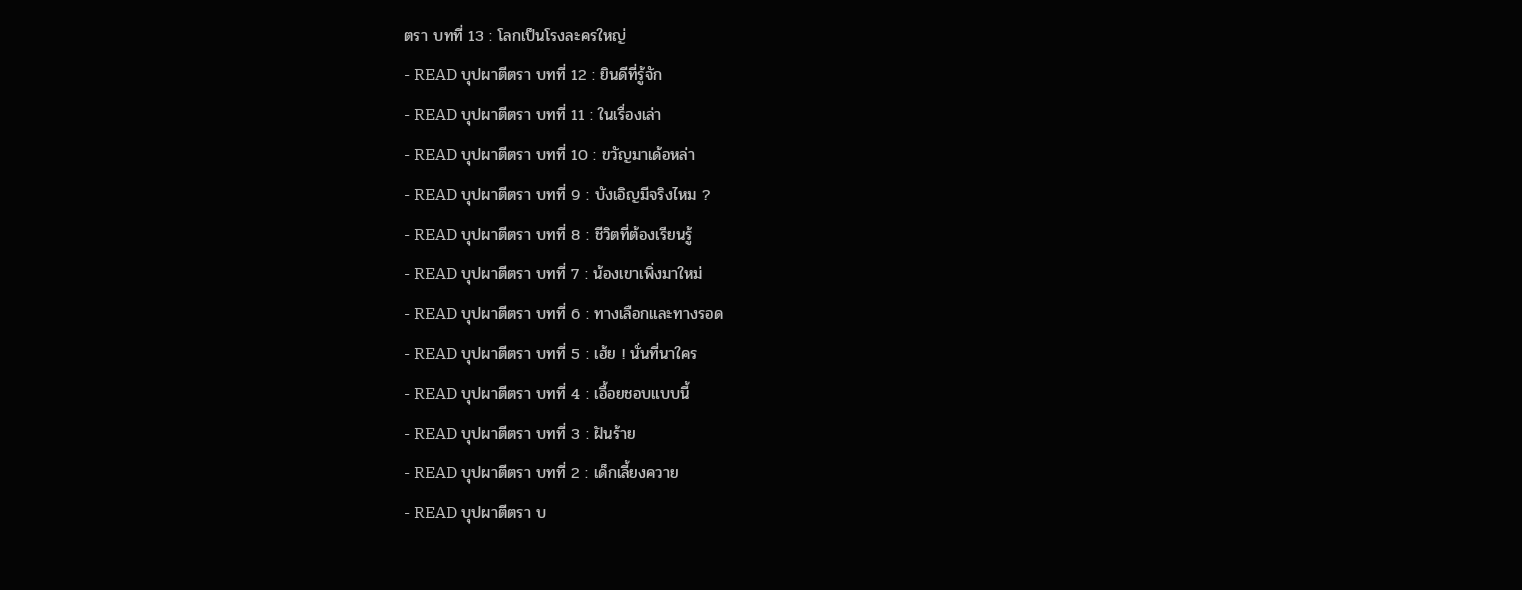ตรา บทที่ 13 : โลกเป็นโรงละครใหญ่
- READ บุปผาตีตรา บทที่ 12 : ยินดีที่รู้จัก
- READ บุปผาตีตรา บทที่ 11 : ในเรื่องเล่า
- READ บุปผาตีตรา บทที่ 10 : ขวัญมาเด้อหล่า
- READ บุปผาตีตรา บทที่ 9 : บังเอิญมีจริงไหม ?
- READ บุปผาตีตรา บทที่ 8 : ชีวิตที่ต้องเรียนรู้
- READ บุปผาตีตรา บทที่ 7 : น้องเขาเพิ่งมาใหม่
- READ บุปผาตีตรา บทที่ 6 : ทางเลือกและทางรอด
- READ บุปผาตีตรา บทที่ 5 : เฮ้ย ! นั่นที่นาใคร
- READ บุปผาตีตรา บทที่ 4 : เอื้อยชอบแบบนี้
- READ บุปผาตีตรา บทที่ 3 : ฝันร้าย
- READ บุปผาตีตรา บทที่ 2 : เด็กเลี้ยงควาย
- READ บุปผาตีตรา บ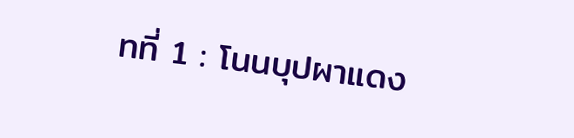ทที่ 1 : โนนบุปผาแดง